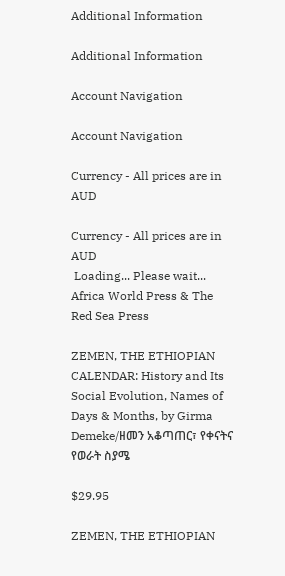Additional Information

Additional Information

Account Navigation

Account Navigation

Currency - All prices are in AUD

Currency - All prices are in AUD
 Loading... Please wait...
Africa World Press & The Red Sea Press

ZEMEN, THE ETHIOPIAN CALENDAR: History and Its Social Evolution, Names of Days & Months, by Girma Demeke/ዘመን አቆጣጠር፣ የቀናትና የወራት ስያሜ

$29.95

ZEMEN, THE ETHIOPIAN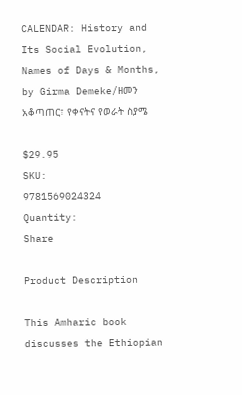CALENDAR: History and Its Social Evolution, Names of Days & Months, by Girma Demeke/ዘመን አቆጣጠር፣ የቀናትና የወራት ስያሜ

$29.95
SKU:
9781569024324
Quantity:
Share

Product Description

This Amharic book discusses the Ethiopian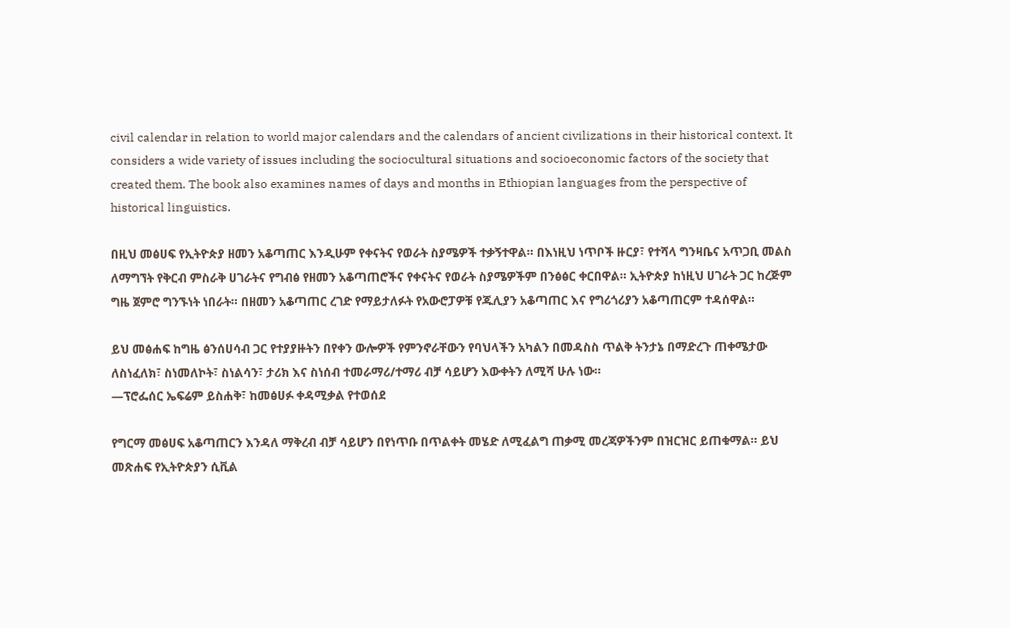civil calendar in relation to world major calendars and the calendars of ancient civilizations in their historical context. It considers a wide variety of issues including the sociocultural situations and socioeconomic factors of the society that created them. The book also examines names of days and months in Ethiopian languages from the perspective of historical linguistics.

በዚህ መፅሀፍ የኢትዮጵያ ዘመን አቆጣጠር እንዲሁም የቀናትና የወራት ስያሜዎች ተቃኝተዋል። በእነዚህ ነጥቦች ዙርያ፣ የተሻላ ግንዛቤና አጥጋቢ መልስ ለማግኘት የቅርብ ምስራቅ ሀገራትና የግብፅ የዘመን አቆጣጠሮችና የቀናትና የወራት ስያሜዎችም በንፅፅር ቀርበዋል። ኢትዮጵያ ከነዚህ ሀገራት ጋር ከረጅም ግዜ ጀምሮ ግንኙነት ነበራት። በዘመን አቆጣጠር ረገድ የማይታለፉት የአውሮፓዎቹ የጁሊያን አቆጣጠር እና የግሪጎሪያን አቆጣጠርም ተዳሰዋል።

ይህ መፅሐፍ ከግዜ ፅንሰሀሳብ ጋር የተያያዙትን በየቀን ውሎዎች የምንኖራቸውን የባህላችን አካልን በመዳስስ ጥልቅ ትንታኔ በማድረጉ ጠቀሜታው ለስነፈለክ፣ ስነመለኮት፣ ስነልሳን፣ ታሪክ እና ስነሰብ ተመራማሪ/ተማሪ ብቻ ሳይሆን እውቀትን ለሚሻ ሁሉ ነው።
—ፕሮፌሰር ኤፍሬም ይስሐቅ፣ ከመፅሀፉ ቀዳሚቃል የተወሰደ

የግርማ መፅሀፍ አቆጣጠርን እንዳለ ማቅረብ ብቻ ሳይሆን በየነጥቡ በጥልቀት መሄድ ለሚፈልግ ጠቃሚ መረጃዎችንም በዝርዝር ይጠቁማል። ይህ መጽሐፍ የኢትዮጵያን ሲቪል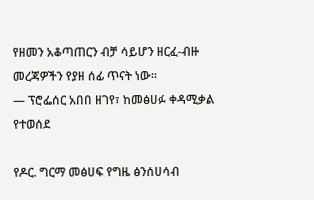የዘመን አቆጣጠርን ብቻ ሳይሆን ዘርፈ-ብዙ መረጃዎችን የያዘ ሰፊ ጥናት ነው።
— ፕሮፌሰር አበበ ዘገየ፣ ከመፅሀፉ ቀዳሚቃል የተወሰደ

የዶር. ግርማ መፅሀፍ የግዜ ፅንሰሀሳብ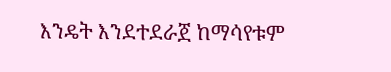እንዴት እንደተደራጀ ከማሳየቱም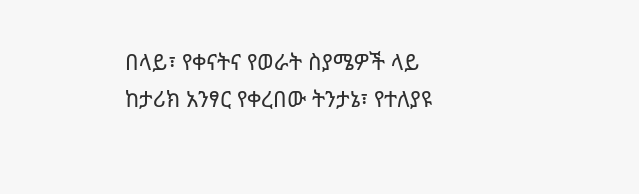በላይ፣ የቀናትና የወራት ስያሜዎች ላይ ከታሪክ አንፃር የቀረበው ትንታኔ፣ የተለያዩ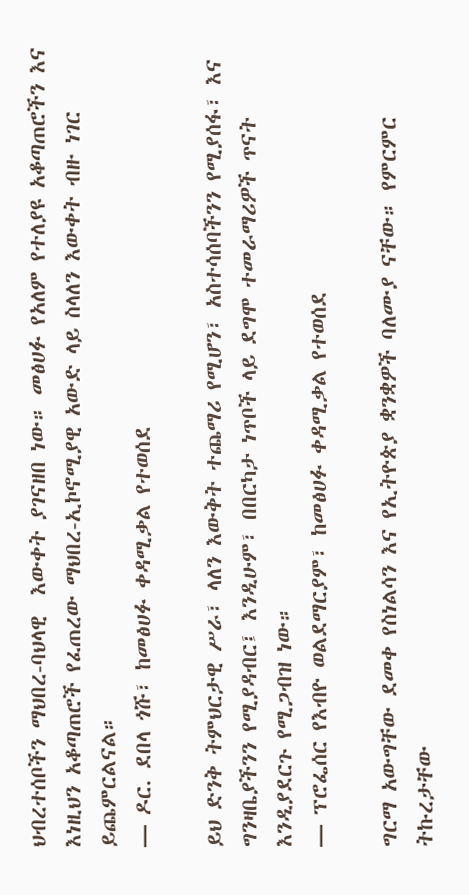ህብረተሰቦችን ማህበረ-ባህላዊ  እውቀት ያገናዘበ ነው። መፅሀፉ የአለም የተለያዩ አቆጣጠሮችን እና እነዚህን አቆጣጠሮች የፈጠረው ማህበረ-ኢኮኖሚያዊ አውድ ላይ ስላለን እውቀት ብዙ ነገር ይጨምርልናል።
— ዶር. ደበላ ጎሹ፣ ከመፅሀፉ ቀዳሚቃል የተወሰደ

ይህ ድንቅ ትምህርታዊ ሥራ፣ ላለን እውቅት ተጨማሪ የሚሆን፣ አስተሳሰባችንን የሚያሰፋ፣ እና ግንዛቤያችንን የሚያዳብር፤ እንዲሁም፣ በበርካታ ነጥቦች ላይ ደግሞ ተመራማሪዎች ጥናት እንዲያደርጉ የሚጋብዝ ነው።
— ፕሮፌሰር የእብዮ ወልደማርያም፣ ከመፅሀፉ ቀዳሚቃል የተወሰደ

ግርማ አውግቸው ደመቀ የስነልሳን እና የኢትዮጵያ ቋንቋዎች ባለሙያ ናቸው። የምርምር ትኩረታቸው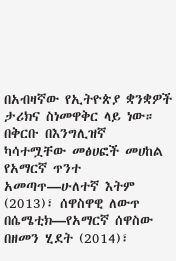በአብዛኛው የኢትዮጵያ ቋንቋዎች ታሪክና ስነመዋቅር ላይ ነው። በቅርቡ በእንግሊዝኛ ካሳተሟቸው መፅሀፎች መሀከል የአማርኛ ጥንተ አመጣጥ—ሁለተኛ እትም (2013)፣ ሰዋስዋዊ ለውጥ በሴሜቲክ—የአማርኛ ሰዋስው በዘመን ሂደት (2014)፣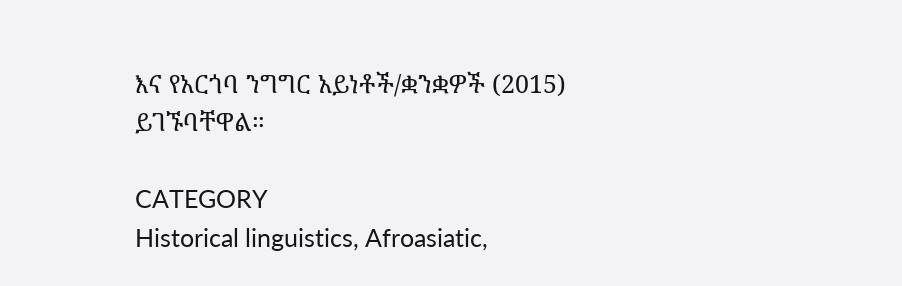እና የአርጎባ ንግግር አይነቶች/ቋንቋዎች (2015) ይገኙባቸዋል።

CATEGORY
Historical linguistics, Afroasiatic,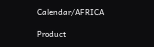Calendar/AFRICA

Product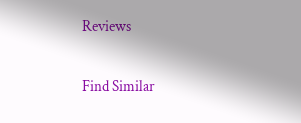Reviews

Find Similar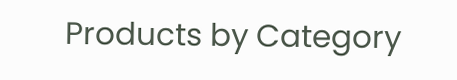Products by Category